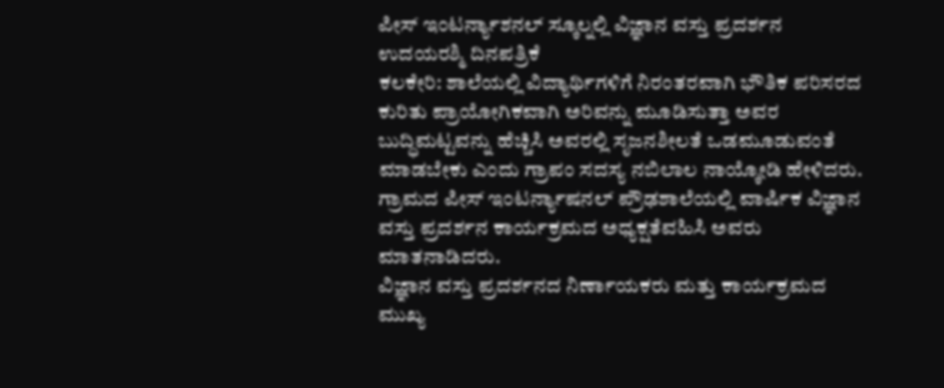ಪೀಸ್ ಇಂಟರ್ನ್ಯಾಶನಲ್ ಸ್ಕೂಲ್ನಲ್ಲಿ ವಿಜ್ಞಾನ ವಸ್ತು ಪ್ರದರ್ಶನ
ಉದಯರಶ್ಮಿ ದಿನಪತ್ರಿಕೆ
ಕಲಕೇರಿ: ಶಾಲೆಯಲ್ಲಿ ವಿದ್ಯಾರ್ಥಿಗಳಿಗೆ ನಿರಂತರವಾಗಿ ಭೌತಿಕ ಪರಿಸರದ ಕುರಿತು ಪ್ರಾಯೋಗಿಕವಾಗಿ ಅರಿವನ್ನು ಮೂಡಿಸುತ್ತಾ ಅವರ ಬುದ್ಧಿಮಟ್ಟವನ್ನು ಹೆಚ್ಚಿಸಿ ಅವರಲ್ಲಿ ಸೃಜನಶೀಲತೆ ಒಡಮೂಡುವಂತೆ ಮಾಡಬೇಕು ಎಂದು ಗ್ರಾಪಂ ಸದಸ್ಯ ನಬಿಲಾಲ ನಾಯ್ಕೋಡಿ ಹೇಳಿದರು.
ಗ್ರಾಮದ ಪೀಸ್ ಇಂಟರ್ನ್ಯಾಷನಲ್ ಪ್ರೌಢಶಾಲೆಯಲ್ಲಿ ವಾರ್ಷಿಕ ವಿಜ್ಞಾನ ವಸ್ತು ಪ್ರದರ್ಶನ ಕಾರ್ಯಕ್ರಮದ ಅಧ್ಯಕ್ಷತೆವಹಿಸಿ ಅವರು ಮಾತನಾಡಿದರು.
ವಿಜ್ಞಾನ ವಸ್ತು ಪ್ರದರ್ಶನದ ನಿರ್ಣಾಯಕರು ಮತ್ತು ಕಾರ್ಯಕ್ರಮದ ಮುಖ್ಯ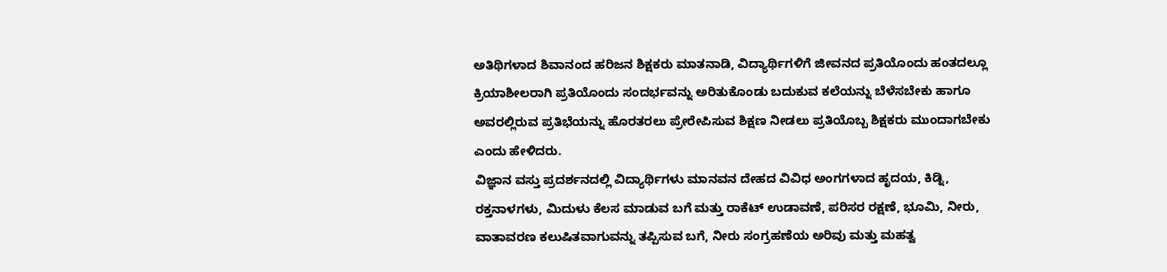ಅತಿಥಿಗಳಾದ ಶಿವಾನಂದ ಹರಿಜನ ಶಿಕ್ಷಕರು ಮಾತನಾಡಿ, ವಿದ್ಯಾರ್ಥಿಗಳಿಗೆ ಜೀವನದ ಪ್ರತಿಯೊಂದು ಹಂತದಲ್ಲೂ ಕ್ರಿಯಾಶೀಲರಾಗಿ ಪ್ರತಿಯೊಂದು ಸಂದರ್ಭವನ್ನು ಅರಿತುಕೊಂಡು ಬದುಕುವ ಕಲೆಯನ್ನು ಬೆಳೆಸಬೇಕು ಹಾಗೂ ಅವರಲ್ಲಿರುವ ಪ್ರತಿಭೆಯನ್ನು ಹೊರತರಲು ಪ್ರೇರೇಪಿಸುವ ಶಿಕ್ಷಣ ನೀಡಲು ಪ್ರತಿಯೊಬ್ಬ ಶಿಕ್ಷಕರು ಮುಂದಾಗಬೇಕು ಎಂದು ಹೇಳಿದರು.
ವಿಜ್ಞಾನ ವಸ್ತು ಪ್ರದರ್ಶನದಲ್ಲಿ ವಿದ್ಯಾರ್ಥಿಗಳು ಮಾನವನ ದೇಹದ ವಿವಿಧ ಅಂಗಗಳಾದ ಹೃದಯ, ಕಿಡ್ನಿ, ರಕ್ತನಾಳಗಳು, ಮಿದುಳು ಕೆಲಸ ಮಾಡುವ ಬಗೆ ಮತ್ತು ರಾಕೆಟ್ ಉಡಾವಣೆ, ಪರಿಸರ ರಕ್ಷಣೆ, ಭೂಮಿ, ನೀರು, ವಾತಾವರಣ ಕಲುಷಿತವಾಗುವನ್ನು ತಪ್ಪಿಸುವ ಬಗೆ, ನೀರು ಸಂಗ್ರಹಣೆಯ ಅರಿವು ಮತ್ತು ಮಹತ್ವ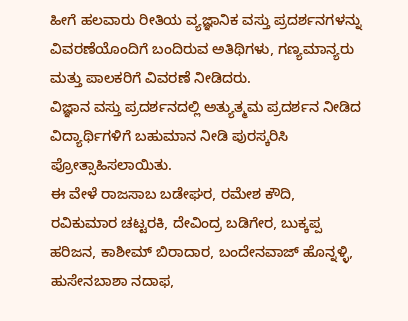ಹೀಗೆ ಹಲವಾರು ರೀತಿಯ ವ್ಯಜ್ಞಾನಿಕ ವಸ್ತು ಪ್ರದರ್ಶನಗಳನ್ನು ವಿವರಣೆಯೊಂದಿಗೆ ಬಂದಿರುವ ಅತಿಥಿಗಳು, ಗಣ್ಯಮಾನ್ಯರು ಮತ್ತು ಪಾಲಕರಿಗೆ ವಿವರಣೆ ನೀಡಿದರು.
ವಿಜ್ಞಾನ ವಸ್ತು ಪ್ರದರ್ಶನದಲ್ಲಿ ಅತ್ಯುತ್ಮಮ ಪ್ರದರ್ಶನ ನೀಡಿದ ವಿದ್ಯಾರ್ಥಿಗಳಿಗೆ ಬಹುಮಾನ ನೀಡಿ ಪುರಸ್ಕರಿಸಿ ಪ್ರೋತ್ಸಾಹಿಸಲಾಯಿತು.
ಈ ವೇಳೆ ರಾಜಸಾಬ ಬಡೇಘರ, ರಮೇಶ ಕೌದಿ, ರವಿಕುಮಾರ ಚಟ್ಟರಕಿ, ದೇವಿಂದ್ರ ಬಡಿಗೇರ, ಬುಕ್ಕಪ್ಪ ಹರಿಜನ, ಕಾಶೀಮ್ ಬಿರಾದಾರ, ಬಂದೇನವಾಜ್ ಹೊನ್ನಳ್ಳಿ, ಹುಸೇನಬಾಶಾ ನದಾಫ,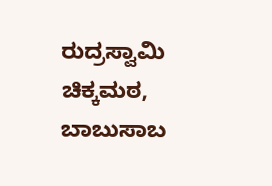ರುದ್ರಸ್ವಾಮಿ ಚಿಕ್ಕಮಠ, ಬಾಬುಸಾಬ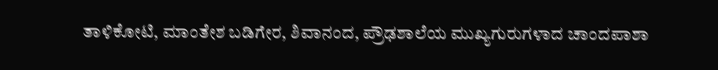ತಾಳಿಕೋಟಿ, ಮಾಂತೇಶ ಬಡಿಗೇರ, ಶಿವಾನಂದ, ಪ್ರೌಢಶಾಲೆಯ ಮುಖ್ಯಗುರುಗಳಾದ ಚಾಂದಪಾಶಾ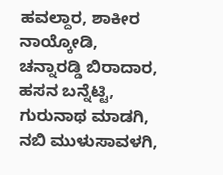ಹವಲ್ದಾರ, ಶಾಕೀರ ನಾಯ್ಕೋಡಿ, ಚನ್ನಾರಡ್ಡಿ ಬಿರಾದಾರ, ಹಸನ ಬನ್ನೆಟ್ಟಿ, ಗುರುನಾಥ ಮಾಡಗಿ, ನಬಿ ಮುಳುಸಾವಳಗಿ,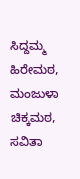ಸಿದ್ದಮ್ಮ ಹಿರೇಮಠ, ಮಂಜುಳಾ ಚಿಕ್ಕಮಠ, ಸವಿತಾ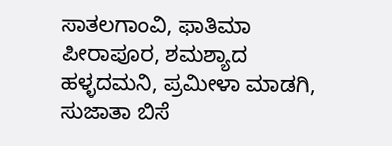ಸಾತಲಗಾಂವಿ, ಫಾತಿಮಾ ಪೀರಾಪೂರ, ಶಮಶ್ಯಾದ ಹಳ್ಳದಮನಿ, ಪ್ರಮೀಳಾ ಮಾಡಗಿ, ಸುಜಾತಾ ಬಿಸೆ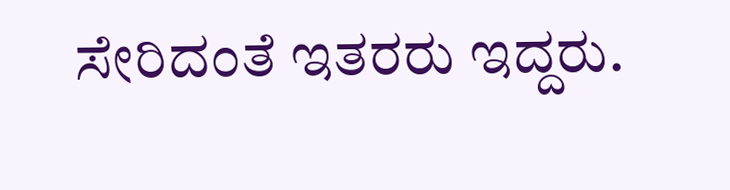ಸೇರಿದಂತೆ ಇತರರು ಇದ್ದರು.